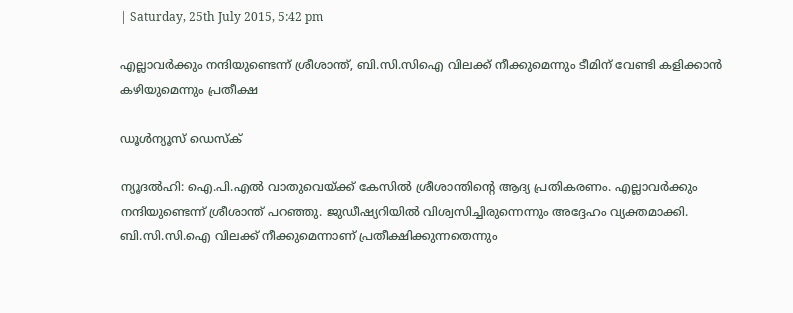| Saturday, 25th July 2015, 5:42 pm

എല്ലാവര്‍ക്കും നന്ദിയുണ്ടെന്ന് ശ്രീശാന്ത്, ബി.സി.സിഐ വിലക്ക് നീക്കുമെന്നും ടീമിന് വേണ്ടി കളിക്കാന്‍ കഴിയുമെന്നും പ്രതീക്ഷ

ഡൂള്‍ന്യൂസ് ഡെസ്‌ക്

ന്യൂദല്‍ഹി: ഐ.പി.എല്‍ വാതുവെയ്ക്ക് കേസില്‍ ശ്രീശാന്തിന്റെ ആദ്യ പ്രതികരണം. എല്ലാവര്‍ക്കും നന്ദിയുണ്ടെന്ന് ശ്രീശാന്ത് പറഞ്ഞു. ജുഡീഷ്യറിയില്‍ വിശ്വസിച്ചിരുന്നെന്നും അദ്ദേഹം വ്യക്തമാക്കി. ബി.സി.സി.ഐ വിലക്ക് നീക്കുമെന്നാണ് പ്രതീക്ഷിക്കുന്നതെന്നും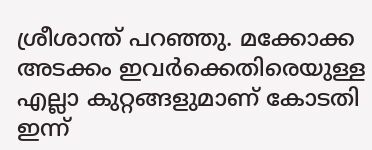ശ്രീശാന്ത് പറഞ്ഞു. മക്കോക്ക അടക്കം ഇവര്‍ക്കെതിരെയുള്ള എല്ലാ കുറ്റങ്ങളുമാണ് കോടതി ഇന്ന്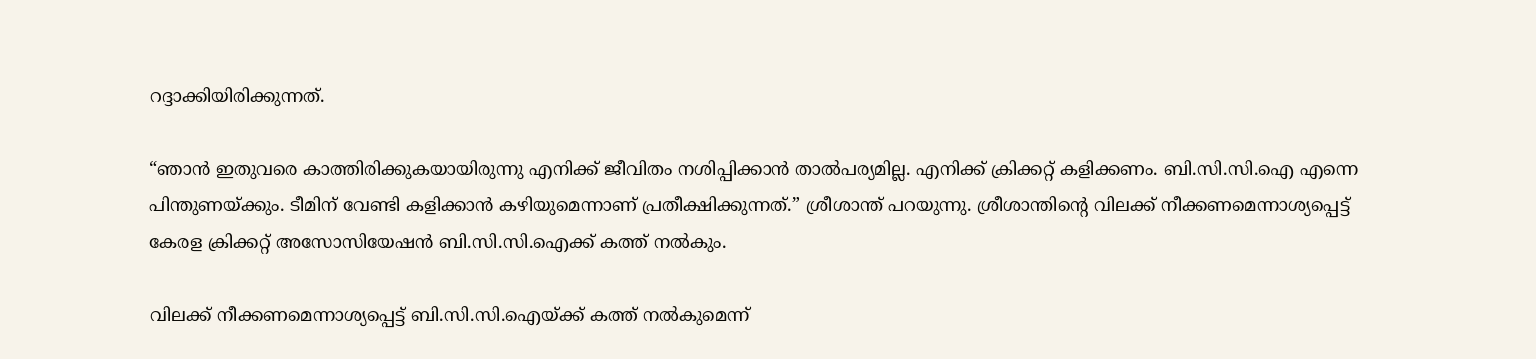റദ്ദാക്കിയിരിക്കുന്നത്.

“ഞാന്‍ ഇതുവരെ കാത്തിരിക്കുകയായിരുന്നു എനിക്ക് ജീവിതം നശിപ്പിക്കാന്‍ താല്‍പര്യമില്ല. എനിക്ക് ക്രിക്കറ്റ് കളിക്കണം. ബി.സി.സി.ഐ എന്നെ പിന്തുണയ്ക്കും. ടീമിന് വേണ്ടി കളിക്കാന്‍ കഴിയുമെന്നാണ് പ്രതീക്ഷിക്കുന്നത്.” ശ്രീശാന്ത് പറയുന്നു. ശ്രീശാന്തിന്റെ വിലക്ക് നീക്കണമെന്നാശ്യപ്പെട്ട് കേരള ക്രിക്കറ്റ് അസോസിയേഷന്‍ ബി.സി.സി.ഐക്ക് കത്ത് നല്‍കും.

വിലക്ക് നീക്കണമെന്നാശ്യപ്പെട്ട് ബി.സി.സി.ഐയ്ക്ക് കത്ത് നല്‍കുമെന്ന്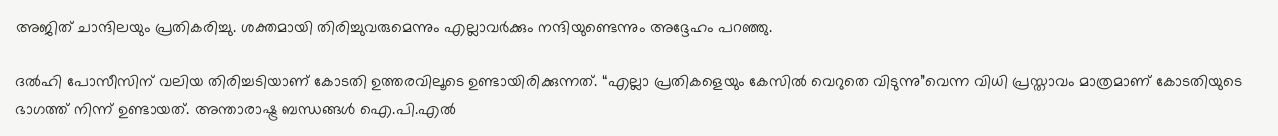അജിത് ചാന്ദിലയും പ്രതികരിച്ചു. ശക്തമായി തിരിച്ചുവരുമെന്നും എല്ലാവര്‍ക്കും നന്ദിയുണ്ടെന്നും അദ്ദേഹം പറഞ്ഞു.

ദല്‍ഹി പോസീസിന് വലിയ തിരിച്ചടിയാണ് കോടതി ഉത്തരവിലൂടെ ഉണ്ടായിരിക്കുന്നത്. “എല്ലാ പ്രതികളെയും കേസില്‍ വെറുതെ വിടുന്നു”വെന്ന വിധി പ്രസ്താവം മാത്രമാണ് കോടതിയുടെ ഭാഗത്ത് നിന്ന് ഉണ്ടായത്. അന്താരാഷ്ട്ര ബന്ധങ്ങള്‍ ഐ.പി.എല്‍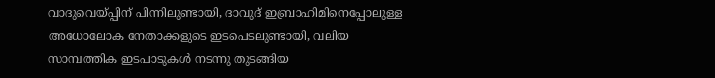വാദുവെയ്പ്പിന് പിന്നിലുണ്ടായി, ദാവുദ് ഇബ്രാഹിമിനെപ്പോലുള്ള അധോലോക നേതാക്കളുടെ ഇടപെടലുണ്ടായി, വലിയ സാമ്പത്തിക ഇടപാടുകള്‍ നടന്നു തുടങ്ങിയ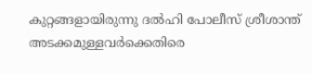കുറ്റങ്ങളായിരുന്നു ദല്‍ഹി പോലീസ് ശ്രീശാന്ത് അടക്കമുള്ളവര്‍ക്കെതിരെ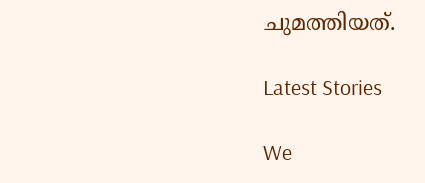ചുമത്തിയത്.

Latest Stories

We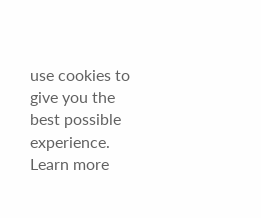use cookies to give you the best possible experience. Learn more